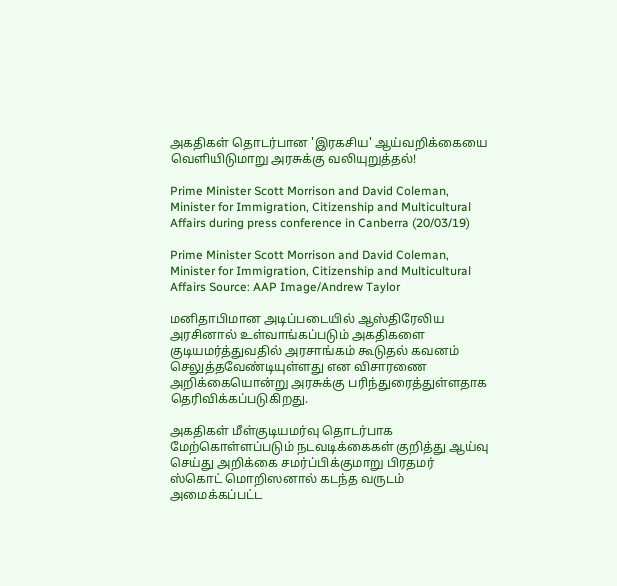அகதிகள் தொடர்பான 'இரகசிய' ஆய்வறிக்கையை வெளியிடுமாறு அரசுக்கு வலியுறுத்தல்!

Prime Minister Scott Morrison and David Coleman, Minister for Immigration, Citizenship and Multicultural Affairs during press conference in Canberra (20/03/19)

Prime Minister Scott Morrison and David Coleman, Minister for Immigration, Citizenship and Multicultural Affairs Source: AAP Image/Andrew Taylor

மனிதாபிமான அடிப்படையில் ஆஸ்திரேலிய அரசினால் உள்வாங்கப்படும் அகதிகளை குடியமர்த்துவதில் அரசாங்கம் கூடுதல் கவனம் செலுத்தவேண்டியுள்ளது என விசாரணை அறிக்கையொன்று அரசுக்கு பரிந்துரைத்துள்ளதாக தெரிவிக்கப்படுகிறது.

அகதிகள் மீள்குடியமர்வு தொடர்பாக மேற்கொள்ளப்படும் நடவடிக்கைகள் குறித்து ஆய்வு செய்து அறிக்கை சமர்ப்பிக்குமாறு பிரதமர் ஸ்கொட் மொறிஸனால் கடந்த வருடம் அமைக்கப்பட்ட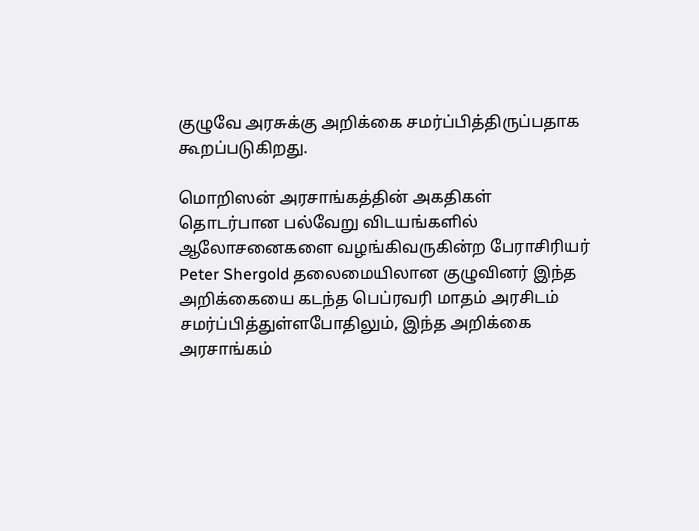குழுவே அரசுக்கு அறிக்கை சமர்ப்பித்திருப்பதாக கூறப்படுகிறது.

மொறிஸன் அரசாங்கத்தின் அகதிகள் தொடர்பான பல்வேறு விடயங்களில் ஆலோசனைகளை வழங்கிவருகின்ற பேராசிரியர் Peter Shergold தலைமையிலான குழுவினர் இந்த அறிக்கையை கடந்த பெப்ரவரி மாதம் அரசிடம் சமர்ப்பித்துள்ளபோதிலும், இந்த அறிக்கை அரசாங்கம்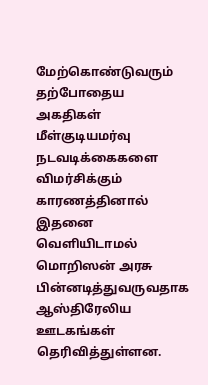மேற்கொண்டுவரும் தற்போதைய அகதிகள் மீள்குடியமர்வு நடவடிக்கைகளை விமர்சிக்கும் காரணத்தினால் இதனை வெளியிடாமல் மொறிஸன் அரசு பின்னடித்துவருவதாக ஆஸ்திரேலிய ஊடகங்கள் தெரிவித்துள்ளன.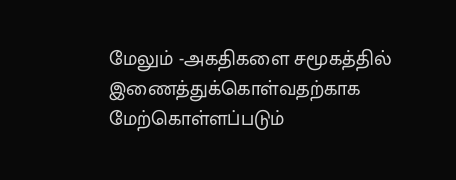மேலும் -அகதிகளை சமூகத்தில் இணைத்துக்கொள்வதற்காக மேற்கொள்ளப்படும்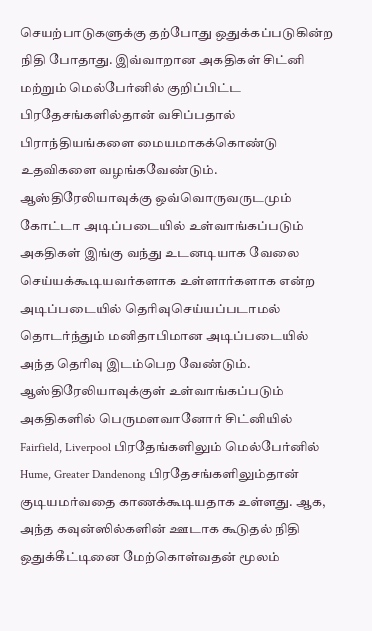செயற்பாடுகளுக்கு தற்போது ஒதுக்கப்படுகின்ற நிதி போதாது. இவ்வாறான அகதிகள் சிட்னி மற்றும் மெல்பேர்னில் குறிப்பிட்ட பிரதேசங்களில்தான் வசிப்பதால் பிராந்தியங்களை மையமாகக்கொண்டு உதவிகளை வழங்கவேண்டும். ஆஸ்திரேலியாவுக்கு ஒவ்வொருவருடமும் கோட்டா அடிப்படையில் உள்வாங்கப்படும் அகதிகள் இங்கு வந்து உடனடியாக வேலை செய்யக்கூடியவர்களாக உள்ளார்களாக என்ற அடிப்படையில் தெரிவுசெய்யப்படாமல் தொடர்ந்தும் மனிதாபிமான அடிப்படையில் அந்த தெரிவு இடம்பெற வேண்டும். ஆஸ்திரேலியாவுக்குள் உள்வாங்கப்படும் அகதிகளில் பெருமளவானோர் சிட்னியில் Fairfield, Liverpool பிரதேங்களிலும் மெல்பேர்னில் Hume, Greater Dandenong பிரதேசங்களிலும்தான் குடியமர்வதை காணக்கூடியதாக உள்ளது. ஆக, அந்த கவுன்ஸில்களின் ஊடாக கூடுதல் நிதி ஒதுக்கீட்டினை மேற்கொள்வதன் மூலம்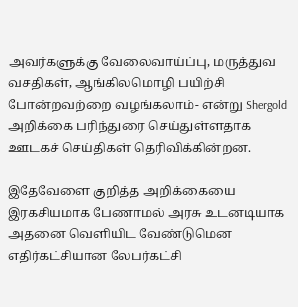அவர்களுக்கு வேலைவாய்ப்பு, மருத்துவ வசதிகள், ஆங்கிலமொழி பயிற்சி போன்றவற்றை வழங்கலாம்- என்று Shergold அறிக்கை பரிந்துரை செய்துள்ளதாக ஊடகச் செய்திகள் தெரிவிக்கின்றன.

இதேவேளை குறித்த அறிக்கையை இரகசியமாக பேணாமல் அரசு உடனடியாக அதனை வெளியிட வேண்டுமென எதிர்கட்சியான லேபர்கட்சி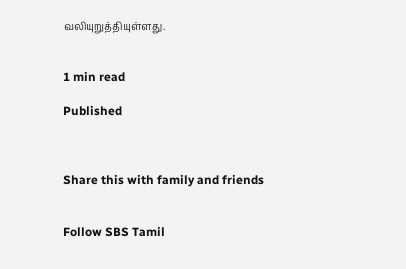வலியுறுத்தியுள்ளது.


1 min read

Published



Share this with family and friends


Follow SBS Tamil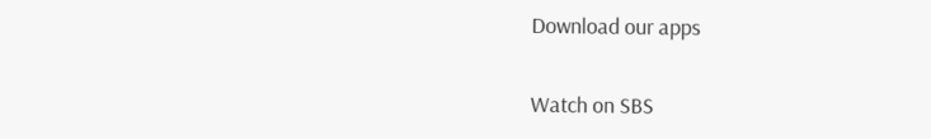Download our apps

Watch on SBS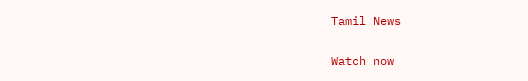Tamil News

Watch now